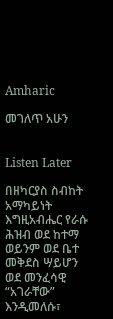Amharic

መገለጥ አሁን


Listen Later

በዘካርያስ ስብከት አማካይነት እግዚአብሔር የራሱ ሕዝብ ወደ ከተማ ወይንም ወደ ቤተ መቅደስ ሣይሆን ወደ መንፈሳዊ “አገራቸው” እንዲመለሱ፣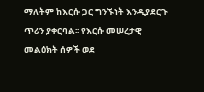ማለትም ከእርሱ ጋር ግንኙነት እንዲያደርጉ ጥሪን ያቀርባል፡፡ የእርሱ መሠረታዊ መልዕክት ሰዎች ወደ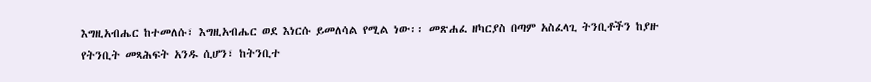እግዚአብሔር ከተመለሱ፣ እግዚአብሔር ወደ እነርሱ ይመለሳል የሚል ነው፡፡ መጽሐፈ ዘካርያስ በጣም አስፈላጊ ትንቢቶችን ከያዙ የትንቢት መጻሕፍት አንዱ ሲሆን፣ ከትንቢተ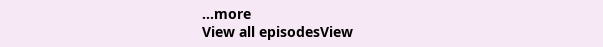...more
View all episodesView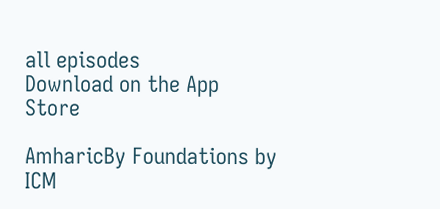all episodes
Download on the App Store

AmharicBy Foundations by ICM